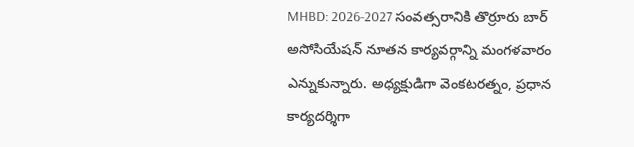MHBD: 2026-2027 సంవత్సరానికి తొర్రూరు బార్ అసోసియేషన్ నూతన కార్యవర్గాన్ని మంగళవారం ఎన్నుకున్నారు. అధ్యక్షుడిగా వెంకటరత్నం, ప్రధాన కార్యదర్శిగా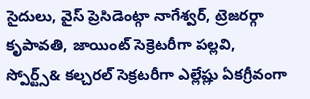సైదులు, వైస్ ప్రెసిడెంట్గా నాగేశ్వర్, ట్రెజరర్గా కృపావతి, జాయింట్ సెక్రెటరీగా పల్లవి, స్పోర్ట్స్& కల్చరల్ సెక్రటరీగా ఎల్లేష్లు ఏకగ్రీవంగా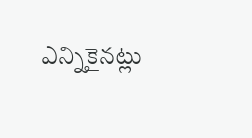ఎన్నికైనట్లు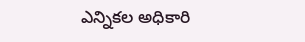ఎన్నికల అధికారి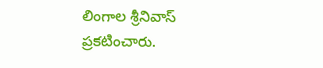లింగాల శ్రీనివాస్ ప్రకటించారు.